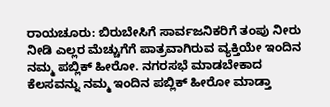ರಾಯಚೂರು: ಬಿರುಬೇಸಿಗೆ ಸಾರ್ವಜನಿಕರಿಗೆ ತಂಪು ನೀರು ನೀಡಿ ಎಲ್ಲರ ಮೆಚ್ಚುಗೆಗೆ ಪಾತ್ರವಾಗಿರುವ ವ್ಯಕ್ತಿಯೇ ಇಂದಿನ ನಮ್ಮ ಪಬ್ಲಿಕ್ ಹೀರೋ. ನಗರಸಭೆ ಮಾಡಬೇಕಾದ ಕೆಲಸವನ್ನು ನಮ್ಮ ಇಂದಿನ ಪಬ್ಲಿಕ್ ಹೀರೋ ಮಾಡ್ತಾ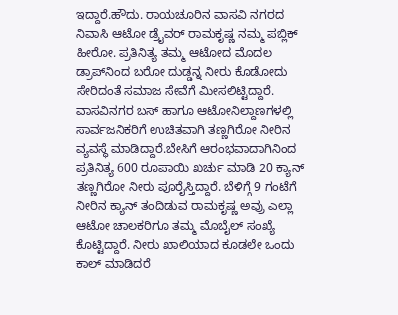ಇದ್ದಾರೆ.ಹೌದು. ರಾಯಚೂರಿನ ವಾಸವಿ ನಗರದ ನಿವಾಸಿ ಆಟೋ ಡ್ರೈವರ್ ರಾಮಕೃಷ್ಣ ನಮ್ಮ ಪಬ್ಲಿಕ್ ಹೀರೋ. ಪ್ರತಿನಿತ್ಯ ತಮ್ಮ ಆಟೋದ ಮೊದಲ ಡ್ರಾಪ್‍ನಿಂದ ಬರೋ ದುಡ್ಡನ್ನ ನೀರು ಕೊಡೋದು ಸೇರಿದಂತೆ ಸಮಾಜ ಸೇವೆಗೆ ಮೀಸಲಿಟ್ಟಿದ್ದಾರೆ. ವಾಸವಿನಗರ ಬಸ್ ಹಾಗೂ ಆಟೋನಿಲ್ದಾಣಗಳಲ್ಲಿ ಸಾರ್ವಜನಿಕರಿಗೆ ಉಚಿತವಾಗಿ ತಣ್ಣಗಿರೋ ನೀರಿನ ವ್ಯವಸ್ಥೆ ಮಾಡಿದ್ದಾರೆ.ಬೇಸಿಗೆ ಆರಂಭವಾದಾಗಿನಿಂದ ಪ್ರತಿನಿತ್ಯ 600 ರೂಪಾಯಿ ಖರ್ಚು ಮಾಡಿ 20 ಕ್ಯಾನ್ ತಣ್ಣಗಿರೋ ನೀರು ಪೂರೈಸ್ತಿದ್ದಾರೆ. ಬೆಳಿಗ್ಗೆ 9 ಗಂಟೆಗೆ ನೀರಿನ ಕ್ಯಾನ್ ತಂದಿಡುವ ರಾಮಕೃಷ್ಣ ಅವ್ರು ಎಲ್ಲಾ ಆಟೋ ಚಾಲಕರಿಗೂ ತಮ್ಮ ಮೊಬೈಲ್ ಸಂಖ್ಯೆ ಕೊಟ್ಟಿದ್ದಾರೆ. ನೀರು ಖಾಲಿಯಾದ ಕೂಡಲೇ ಒಂದು ಕಾಲ್ ಮಾಡಿದರೆ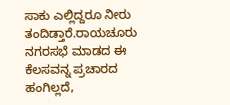ಸಾಕು ಎಲ್ಲಿದ್ದರೂ ನೀರು ತಂದಿಡ್ತಾರೆ.ರಾಯಚೂರು ನಗರಸಭೆ ಮಾಡದ ಈ ಕೆಲಸವನ್ನ ಪ್ರಚಾರದ ಹಂಗಿಲ್ಲದೆ,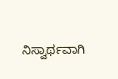ನಿಸ್ವಾರ್ಥವಾಗಿ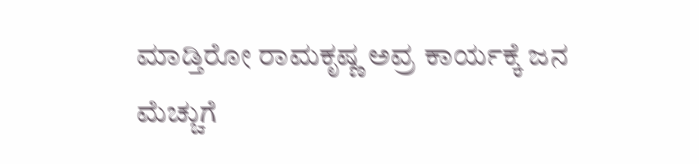ಮಾಡ್ತಿರೋ ರಾಮಕೃಷ್ಣ ಅವ್ರ ಕಾರ್ಯಕ್ಕೆ ಜನ ಮೆಚ್ಚುಗೆ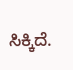ಸಿಕ್ಕಿದೆ.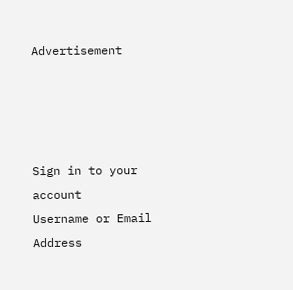Advertisement




Sign in to your account
Username or Email Address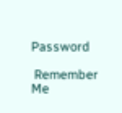Password

 Remember Me